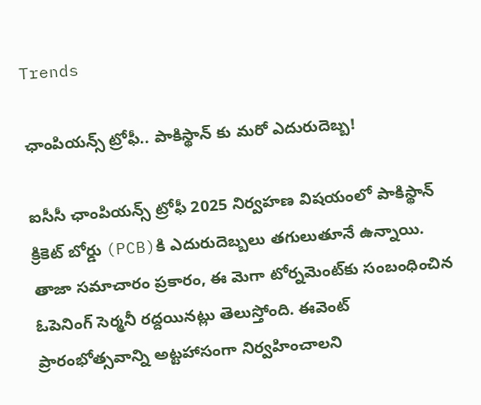Trends

ఛాంపియన్స్ ట్రోఫీ.. పాకిస్థాన్ కు మరో ఎదురుదెబ్బ!

ఐసీసీ ఛాంపియన్స్ ట్రోఫీ 2025 నిర్వహణ విషయంలో పాకిస్థాన్ క్రికెట్ బోర్డు (PCB)కి ఎదురుదెబ్బలు తగులుతూనే ఉన్నాయి. తాజా సమాచారం ప్రకారం, ఈ మెగా టోర్నమెంట్‌కు సంబంధించిన ఓపెనింగ్ సెర్మనీ రద్దయినట్లు తెలుస్తోంది. ఈవెంట్ ప్రారంభోత్సవాన్ని అట్టహాసంగా నిర్వహించాలని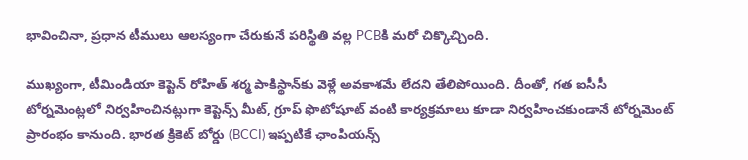భావించినా, ప్రధాన టీములు ఆలస్యంగా చేరుకునే పరిస్థితి వల్ల PCBకి మరో చిక్కొచ్చింది.

ముఖ్యంగా, టీమిండియా కెప్టెన్ రోహిత్ శర్మ పాకిస్థాన్‌కు వెళ్లే అవకాశమే లేదని తేలిపోయింది. దీంతో, గత ఐసీసీ టోర్నమెంట్లలో నిర్వహించినట్లుగా కెప్టెన్స్ మీట్, గ్రూప్ ఫొటోషూట్ వంటి కార్యక్రమాలు కూడా నిర్వహించకుండానే టోర్నమెంట్ ప్రారంభం కానుంది. భారత క్రికెట్ బోర్డు (BCCI) ఇప్పటికే ఛాంపియన్స్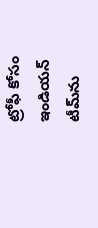ట్రోఫీ కోసం ఇండియన్ టీమ్‌ను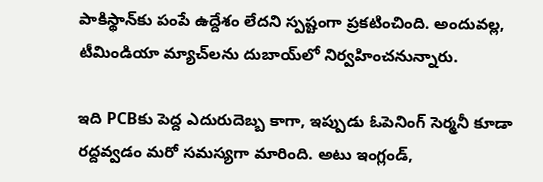పాకిస్థాన్‌కు పంపే ఉద్దేశం లేదని స్పష్టంగా ప్రకటించింది. అందువల్ల, టీమిండియా మ్యాచ్‌లను దుబాయ్‌లో నిర్వహించనున్నారు.

ఇది PCBకు పెద్ద ఎదురుదెబ్బ కాగా, ఇప్పుడు ఓపెనింగ్ సెర్మనీ కూడా రద్దవ్వడం మరో సమస్యగా మారింది. అటు ఇంగ్లండ్,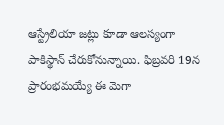ఆస్ట్రేలియా జట్లు కూడా ఆలస్యంగా పాకిస్థాన్ చేరుకోనున్నాయి. ఫిబ్రవరి 19న ప్రారంభమయ్యే ఈ మెగా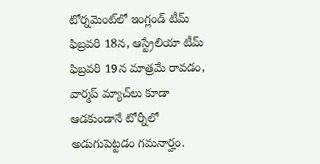టోర్నమెంట్‌లో ఇంగ్లండ్ టీమ్ ఫిబ్రవరి 18న, ఆస్ట్రేలియా టీమ్ ఫిబ్రవరి 19న మాత్రమే రావడం, వార్మప్ మ్యాచ్‌లు కూడా ఆడకుండానే టోర్నీలో అడుగుపెట్టడం గమనార్హం.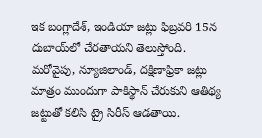ఇక బంగ్లాదేశ్, ఇండియా జట్లు ఫిబ్రవరి 15న దుబాయ్‌లో చేరతాయని తెలుస్తోంది. మరోవైపు, న్యూజిలాండ్, దక్షిణాఫ్రికా జట్లు మాత్రం ముందుగా పాకిస్థాన్ చేరుకుని ఆతిథ్య జట్టుతో కలిసి ట్రై సిరీస్ ఆడతాయి.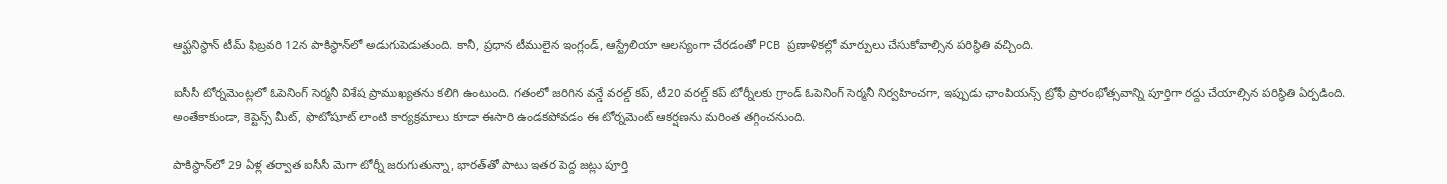ఆఫ్ఘనిస్థాన్ టీమ్ ఫిబ్రవరి 12న పాకిస్థాన్‌లో అడుగుపెడుతుంది. కానీ, ప్రధాన టీములైన ఇంగ్లండ్, ఆస్ట్రేలియా ఆలస్యంగా చేరడంతో PCB ప్రణాళికల్లో మార్పులు చేసుకోవాల్సిన పరిస్థితి వచ్చింది.

ఐసీసీ టోర్నమెంట్లలో ఓపెనింగ్ సెర్మనీ విశేష ప్రాముఖ్యతను కలిగి ఉంటుంది. గతంలో జరిగిన వన్డే వరల్డ్ కప్, టీ20 వరల్డ్ కప్ టోర్నీలకు గ్రాండ్ ఓపెనింగ్ సెర్మనీ నిర్వహించగా, ఇప్పుడు ఛాంపియన్స్ ట్రోఫీ ప్రారంభోత్సవాన్ని పూర్తిగా రద్దు చేయాల్సిన పరిస్థితి ఏర్పడింది. అంతేకాకుండా, కెప్టెన్స్ మీట్, ఫొటోషూట్ లాంటి కార్యక్రమాలు కూడా ఈసారి ఉండకపోవడం ఈ టోర్నమెంట్ ఆకర్షణను మరింత తగ్గించనుంది.

పాకిస్థాన్‌లో 29 ఏళ్ల తర్వాత ఐసీసీ మెగా టోర్నీ జరుగుతున్నా, భారత్‌తో పాటు ఇతర పెద్ద జట్లు పూర్తి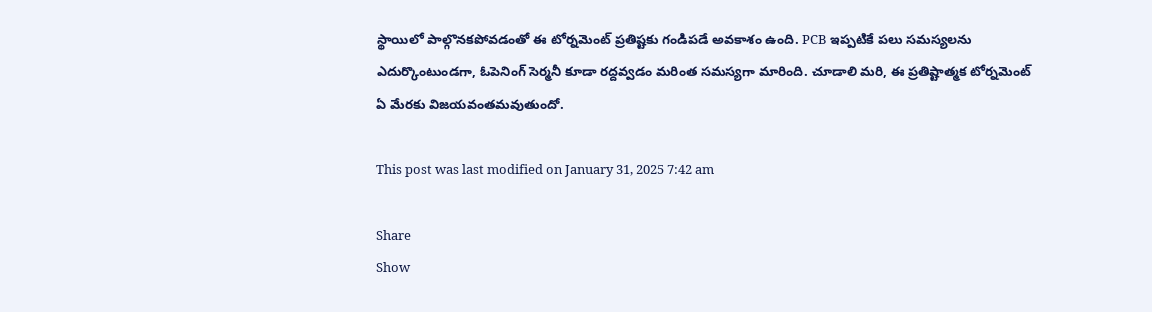స్థాయిలో పాల్గొనకపోవడంతో ఈ టోర్నమెంట్ ప్రతిష్టకు గండిపడే అవకాశం ఉంది. PCB ఇప్పటికే పలు సమస్యలను ఎదుర్కొంటుండగా, ఓపెనింగ్ సెర్మనీ కూడా రద్దవ్వడం మరింత సమస్యగా మారింది. చూడాలి మరి, ఈ ప్రతిష్టాత్మక టోర్నమెంట్ ఏ మేరకు విజయవంతమవుతుందో.

This post was last modified on January 31, 2025 7:42 am

Share
Show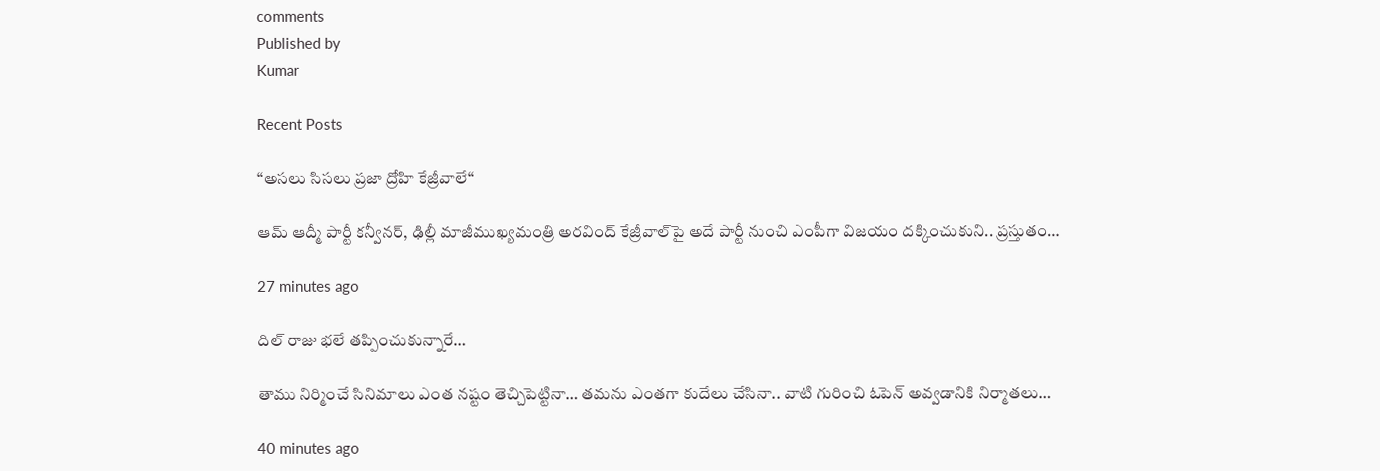comments
Published by
Kumar

Recent Posts

“అస‌లు సిస‌లు ప్ర‌జా ద్రోహి కేజ్రీవాలే“

ఆమ్ ఆద్మీ పార్టీ క‌న్వీన‌ర్‌, ఢిల్లీ మాజీముఖ్య‌మంత్రి అర‌వింద్ కేజ్రీవాల్‌పై అదే పార్టీ నుంచి ఎంపీగా విజ‌యం ద‌క్కించుకుని.. ప్ర‌స్తుతం…

27 minutes ago

దిల్ రాజు భలే తప్పించుకున్నారే…

తాము నిర్మించే సినిమాలు ఎంత నష్టం తెచ్చిపెట్టినా… తమను ఎంతగా కుదేలు చేసినా.. వాటి గురించి ఓపెన్ అవ్వడానికి నిర్మాతలు…

40 minutes ago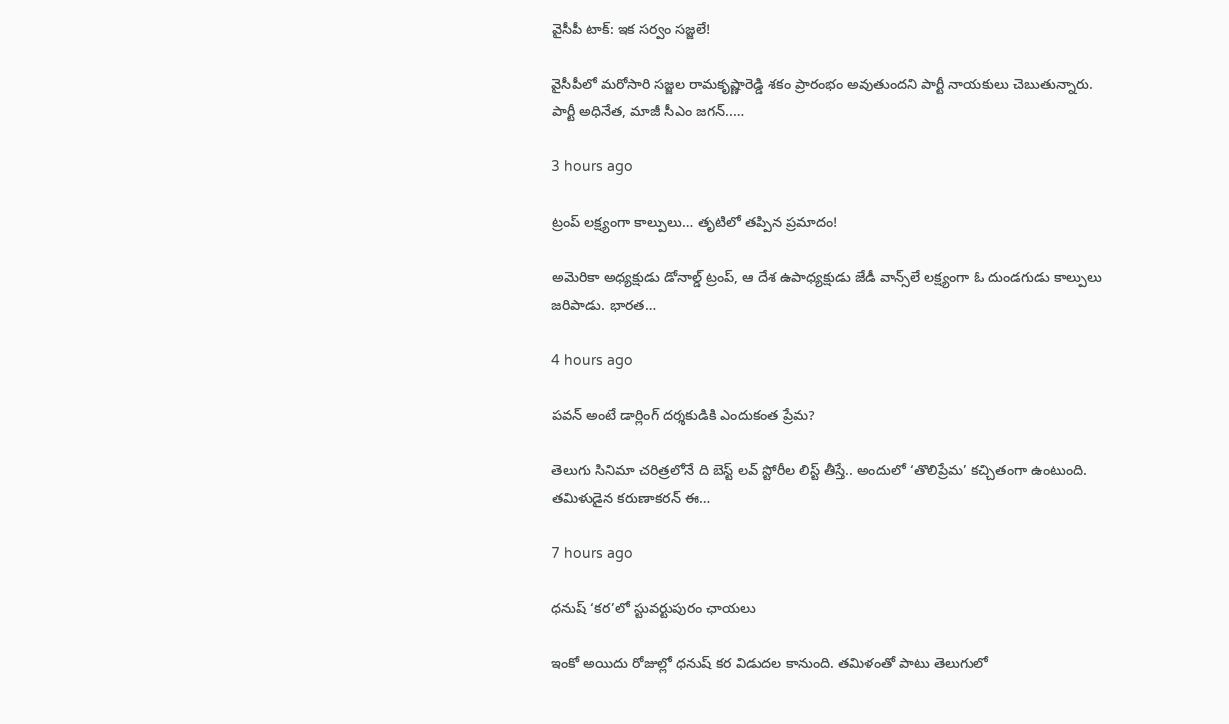వైసీపీ టాక్‌: ఇక‌ స‌ర్వం స‌జ్జ‌లే!

వైసీపీలో మ‌రోసారి స‌జ్జ‌ల రామ‌కృష్ణారెడ్డి శ‌కం ప్రారంభం అవుతుంద‌ని పార్టీ నాయ‌కులు చెబుతున్నారు. పార్టీ అధినేత‌, మాజీ సీఎం జ‌గ‌న్‌..…

3 hours ago

ట్రంప్ ల‌క్ష్యంగా కాల్పులు… తృటిలో త‌ప్పిన ప్ర‌మాదం!

అమెరికా అధ్య‌క్షుడు డోనాల్డ్ ట్రంప్‌, ఆ దేశ ఉపాధ్య‌క్షుడు జేడీ వాన్స్‌లే ల‌క్ష్యంగా ఓ దుండ‌గుడు కాల్పులు జ‌రిపాడు. భార‌త…

4 hours ago

పవన్ అంటే డార్లింగ్ దర్శకుడికి ఎందుకంత ప్రేమ?

తెలుగు సినిమా చరిత్రలోనే ది బెస్ట్ లవ్ స్టోరీల లిస్ట్ తీస్తే.. అందులో ‘తొలిప్రేమ’ కచ్చితంగా ఉంటుంది. తమిళుడైన కరుణాకరన్ ఈ…

7 hours ago

ధనుష్ ‘కర’లో స్టువర్టుపురం ఛాయలు

ఇంకో అయిదు రోజుల్లో ధనుష్ కర విడుదల కానుంది. తమిళంతో పాటు తెలుగులో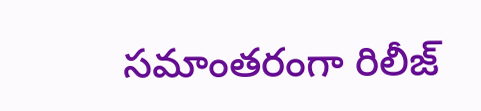సమాంతరంగా రిలీజ్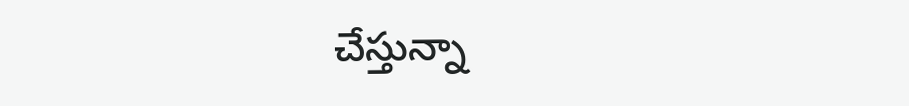చేస్తున్నా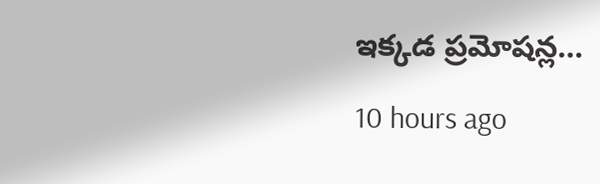ఇక్కడ ప్రమోషన్ల…

10 hours ago